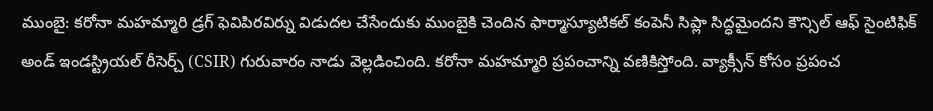ముంబై: కరోనా మహమ్మారి డ్రగ్ ఫెవిపిరవిర్ను విడుదల చేసేందుకు ముంబైకి చెందిన ఫార్మాస్యూటికల్ కంపెనీ సిప్లా సిద్ధమైందని కౌన్సిల్ ఆఫ్ సైంటిఫిక్ అండ్ ఇండస్ట్రియల్ రీసెర్చ్ (CSIR) గురువారం నాడు వెల్లడించింది. కరోనా మహమ్మారి ప్రపంచాన్ని వణికిస్తోంది. వ్యాక్సీన్ కోసం ప్రపంచ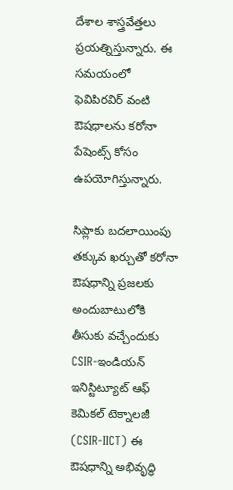దేశాల శాస్త్రవేత్తలు ప్రయత్నిస్తున్నారు. ఈ సమయంలో ఫెవిపిరవిర్ వంటి ఔషధాలను కరోనా పేషెంట్స్ కోసం ఉపయోగిస్తున్నారు.

సిప్లాకు బదలాయింపు
తక్కువ ఖర్చుతో కరోనా ఔషధాన్ని ప్రజలకు అందుబాటులోకి తీసుకు వచ్చేందుకు CSIR-ఇండియన్ ఇనిస్టిట్యూట్ ఆఫ్ కెమికల్ టెక్నాలజీ (CSIR-IICT) ఈ ఔషధాన్ని అభివృద్ధి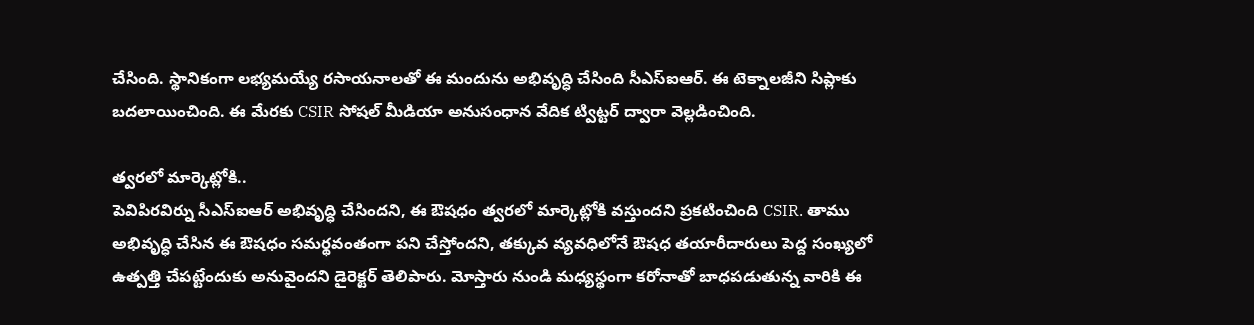చేసింది. స్థానికంగా లభ్యమయ్యే రసాయనాలతో ఈ మందును అభివృద్ధి చేసింది సీఎస్ఐఆర్. ఈ టెక్నాలజీని సిప్లాకు బదలాయించింది. ఈ మేరకు CSIR సోషల్ మీడియా అనుసంధాన వేదిక ట్విట్టర్ ద్వారా వెల్లడించింది.

త్వరలో మార్కెట్లోకి..
పెవిపిరవిర్ను సీఎస్ఐఆర్ అభివృద్ధి చేసిందని, ఈ ఔషధం త్వరలో మార్కెట్లోకి వస్తుందని ప్రకటించింది CSIR. తాము అభివృద్ధి చేసిన ఈ ఔషధం సమర్థవంతంగా పని చేస్తోందని, తక్కువ వ్యవధిలోనే ఔషధ తయారీదారులు పెద్ద సంఖ్యలో ఉత్పత్తి చేపట్టేందుకు అనువైందని డైరెక్టర్ తెలిపారు. మోస్తారు నుండి మధ్యస్థంగా కరోనాతో బాధపడుతున్న వారికి ఈ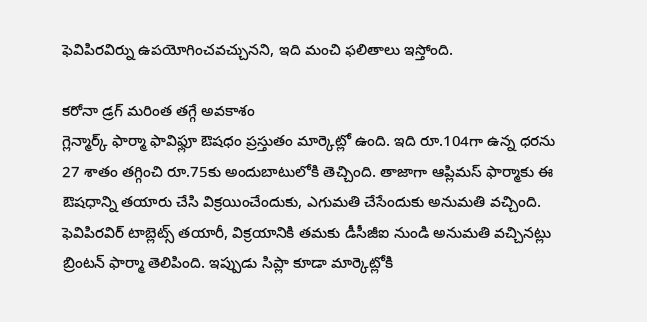ఫెవిపిరవిర్ను ఉపయోగించవచ్చునని, ఇది మంచి ఫలితాలు ఇస్తోంది.

కరోనా డ్రగ్ మరింత తగ్గే అవకాశం
గ్లెన్మార్క్ ఫార్మా ఫావిఫ్లూ ఔషధం ప్రస్తుతం మార్కెట్లో ఉంది. ఇది రూ.104గా ఉన్న ధరను 27 శాతం తగ్గించి రూ.75కు అందుబాటులోకి తెచ్చింది. తాజాగా ఆప్లిమస్ ఫార్మాకు ఈ ఔషధాన్ని తయారు చేసి విక్రయించేందుకు, ఎగుమతి చేసేందుకు అనుమతి వచ్చింది. ఫెవిపిరవిర్ టాబ్లెట్స్ తయారీ, విక్రయానికి తమకు డీసీజీఐ నుండి అనుమతి వచ్చినట్లు బ్రింటన్ ఫార్మా తెలిపింది. ఇప్పుడు సిప్లా కూడా మార్కెట్లోకి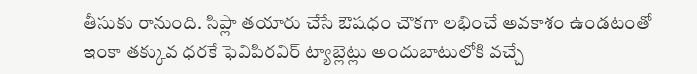తీసుకు రానుంది. సిప్లా తయారు చేసే ఔషధం చౌకగా లభించే అవకాశం ఉండటంతో ఇంకా తక్కువ ధరకే ఫెవిపిరవిర్ ట్యాబ్లెట్లు అందుబాటులోకి వచ్చే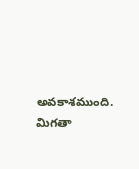అవకాశముంది. మిగతా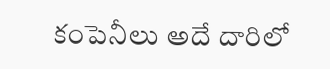కంపెనీలు అదే దారిలో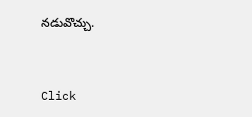నడువొచ్చు.


Click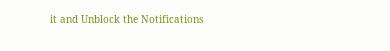it and Unblock the Notifications